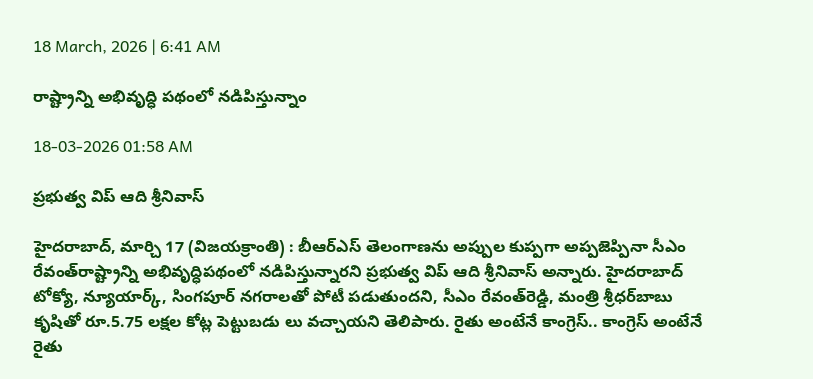18 March, 2026 | 6:41 AM

రాష్ట్రాన్ని అభివృద్ధి పథంలో నడిపిస్తున్నాం

18-03-2026 01:58 AM

ప్రభుత్వ విప్ ఆది శ్రీనివాస్

హైదరాబాద్, మార్చి 17 (విజయక్రాంతి) : బీఆర్‌ఎస్ తెలంగాణను అప్పుల కుప్పగా అప్పజెప్పినా సీఎం రేవంత్‌రాష్ట్రాన్ని అభివృద్ధిపథంలో నడిపిస్తున్నారని ప్రభుత్వ విప్ ఆది శ్రీనివాస్ అన్నారు. హైదరాబాద్ టోక్యో, న్యూయార్క్, సింగపూర్ నగరాలతో పోటీ పడుతుందని, సీఎం రేవంత్‌రెడ్డి, మంత్రి శ్రీధర్‌బాబు కృషితో రూ.5.75 లక్షల కోట్ల పెట్టుబడు లు వచ్చాయని తెలిపారు. రైతు అంటేనే కాంగ్రెస్.. కాంగ్రెస్ అంటేనే రైతు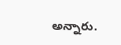అన్నారు.